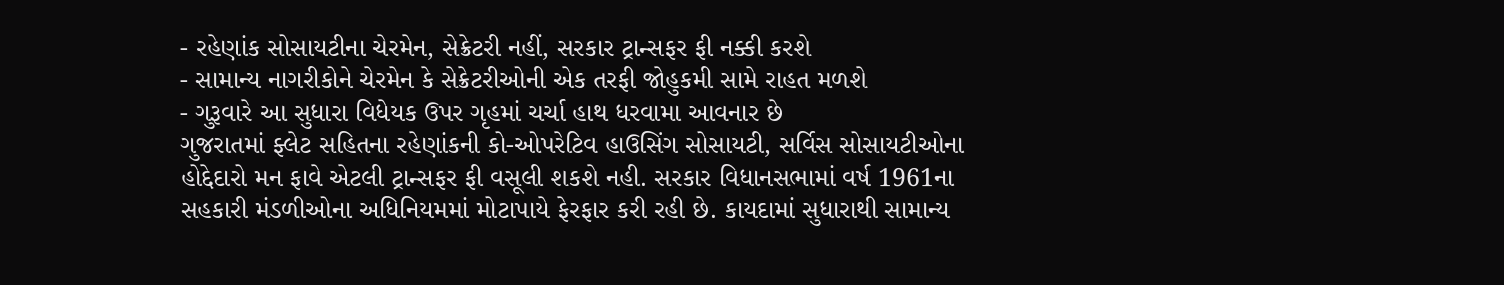- રહેણાંક સોસાયટીના ચેરમેન, સેક્રેટરી નહીં, સરકાર ટ્રાન્સફર ફી નક્કી કરશે
- સામાન્ય નાગરીકોને ચેરમેન કે સેક્રેટરીઓની એક તરફી જોહુકમી સામે રાહત મળશે
- ગુરૂવારે આ સુધારા વિધેયક ઉપર ગૃહમાં ચર્ચા હાથ ધરવામા આવનાર છે
ગુજરાતમાં ફ્લેટ સહિતના રહેણાંકની કો-ઓપરેટિવ હાઉસિંગ સોસાયટી, સર્વિસ સોસાયટીઓના હોદ્દેદારો મન ફાવે એટલી ટ્રાન્સફર ફી વસૂલી શકશે નહી. સરકાર વિધાનસભામાં વર્ષ 1961ના સહકારી મંડળીઓના અધિનિયમમાં મોટાપાયે ફેરફાર કરી રહી છે. કાયદામાં સુધારાથી સામાન્ય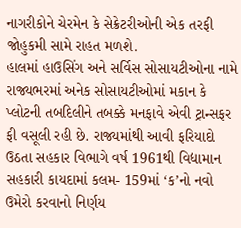નાગરીકોને ચેરમેન કે સેક્રેટરીઓની એક તરફી જોહુકમી સામે રાહત મળશે.
હાલમાં હાઉસિંગ અને સર્વિસ સોસાયટીઓના નામે રાજ્યભરમાં અનેક સોસાયટીઓમાં મકાન કે પ્લોટની તબદિલીને તબક્કે મનફાવે એવી ટ્રાન્સફર ફી વસૂલી રહી છે. રાજ્યમાંથી આવી ફરિયાદો ઉઠતા સહકાર વિભાગે વર્ષ 1961થી વિદ્યામાન સહકારી કાયદામાં કલમ- 159માં ‘ક’નો નવો ઉમેરો કરવાનો નિર્ણય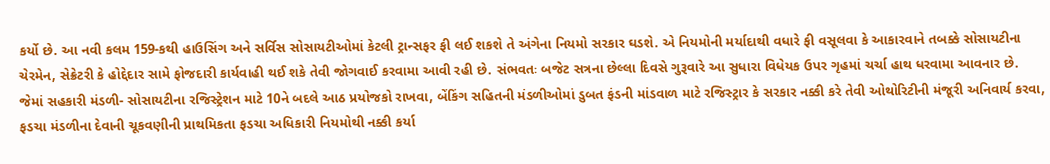કર્યો છે. આ નવી કલમ 159-કથી હાઉસિંગ અને સર્વિસ સોસાયટીઓમાં કેટલી ટ્રાન્સફર ફી લઈ શકશે તે અંગેના નિયમો સરકાર ઘડશે. એ નિયમોની મર્યાદાથી વધારે ફી વસૂલવા કે આકારવાને તબક્કે સોસાયટીના ચેરમેન, સેક્રેટરી કે હોદ્દેદાર સામે ફોજદારી કાર્યવાહી થઈ શકે તેવી જોગવાઈ કરવામા આવી રહી છે. સંભવતઃ બજેટ સત્રના છેલ્લા દિવસે ગુરૂવારે આ સુધારા વિધેયક ઉપર ગૃહમાં ચર્ચા હાથ ધરવામા આવનાર છે. જેમાં સહકારી મંડળી- સોસાયટીના રજિસ્ટ્રેશન માટે 10ને બદલે આઠ પ્રયોજકો રાખવા, બેંકિંગ સહિતની મંડળીઓમાં ડુબત ફંડની માંડવાળ માટે રજિસ્ટ્રાર કે સરકાર નક્કી કરે તેવી ઓથોરિટીની મંજૂરી અનિવાર્ય કરવા, ફડચા મંડળીના દેવાની ચૂકવણીની પ્રાથમિકતા ફડચા અધિકારી નિયમોથી નક્કી કર્યા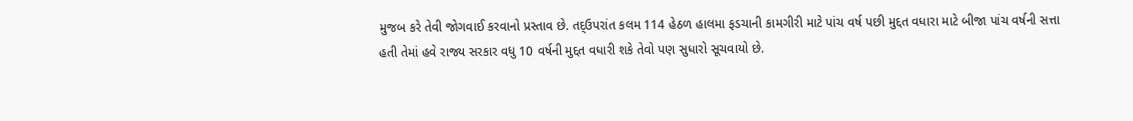મુજબ કરે તેવી જોગવાઈ કરવાનો પ્રસ્તાવ છે. તદ્ઉપરાંત કલમ 114 હેઠળ હાલમા ફડચાની કામગીરી માટે પાંચ વર્ષ પછી મુદ્દત વધારા માટે બીજા પાંચ વર્ષની સત્તા હતી તેમાં હવે રાજ્ય સરકાર વધુ 10 વર્ષની મુદ્દત વધારી શકે તેવો પણ સુધારો સૂચવાયો છે.